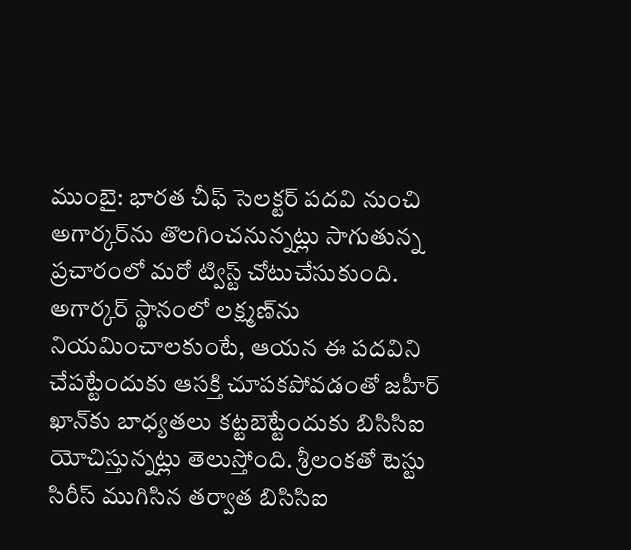ముంబై: భారత చీఫ్ సెలక్టర్ పదవి నుంచి అగార్కర్‌ను తొలగించనున్నట్లు సాగుతున్న ప్రచారంలో మరో ట్విస్ట్ చోటుచేసుకుంది. అగార్కర్ స్థానంలో లక్ష్మణ్‌ను నియమించాలకుంటే, ఆయన ఈ పదవిని చేపట్టేందుకు ఆసక్తి చూపకపోవడంతో జహీర్ ఖాన్‌కు బాధ్యతలు కట్టబెట్టేందుకు బిసిసిఐ యోచిస్తున్నట్లు తెలుస్తోంది. శ్రీలంకతో టెస్టు సిరీస్ ముగిసిన తర్వాత బిసిసిఐ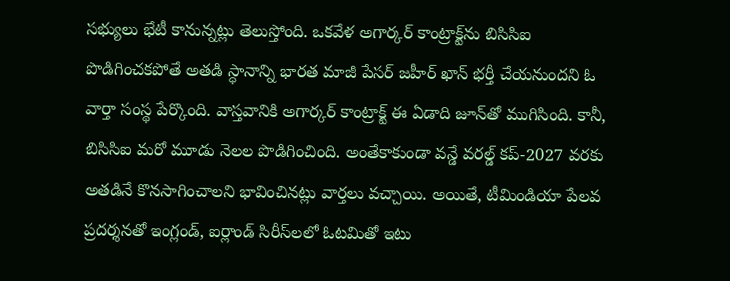సభ్యులు భేటీ కానున్నట్లు తెలుస్తోంది. ఒకవేళ అగార్కర్ కాంట్రాక్ట్‌ను బిసిసిఐ పొడిగించకపోతే అతడి స్ధానాన్ని భారత మాజీ పేసర్ జహీర్ ఖాన్ భర్తీ చేయనుందని ఓ వార్తా సంస్థ పేర్కొంది. వాస్తవానికి అగార్కర్ కాంట్రాక్ట్ ఈ ఏడాది జూన్‌తో ముగిసింది. కానీ, బిసిసిఐ మరో మూడు నెలల పొడిగించింది. అంతేకాకుండా వన్డే వరల్డ్ కప్-2027 వరకు అతడినే కొనసాగించాలని భావించినట్లు వార్తలు వచ్చాయి. అయితే, టీమిండియా పేలవ ప్రదర్శనతో ఇంగ్లండ్, ఐర్లాండ్ సిరీస్‌లలో ఓటమితో ఇటు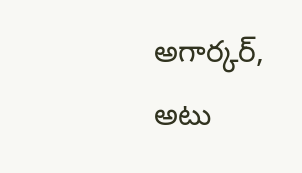అగార్కర్, అటు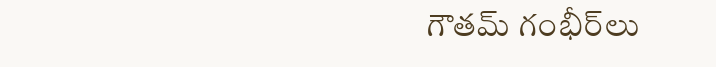గౌతమ్ గంభీర్‌లు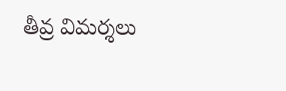తీవ్ర విమర్శలు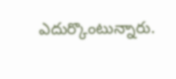ఎదుర్కొంటున్నారు.